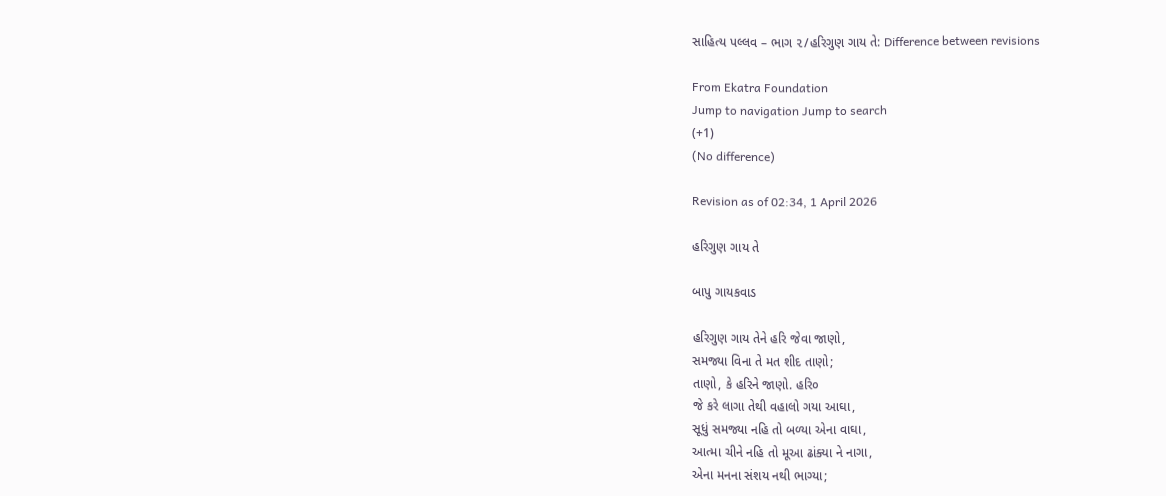સાહિત્ય પલ્લવ – ભાગ ૨/હરિગુણ ગાય તે: Difference between revisions

From Ekatra Foundation
Jump to navigation Jump to search
(+1)
(No difference)

Revision as of 02:34, 1 April 2026

હરિગુણ ગાય તે

બાપુ ગાયકવાડ

હરિગુણ ગાય તેને હરિ જેવા જાણો,
સમજ્યા વિના તે મત શીદ તાણો;
તાણો, કે હરિને જાણો. હરિ૦
જે કરે લાગા તેથી વહાલો ગયા આઘા,
સૂધું સમજ્યા નહિ તો બળ્યા એના વાઘા,
આત્મા ચીને નહિ તો મૂઆ ઢાંક્યા ને નાગા,
એના મનના સંશય નથી ભાગ્યા;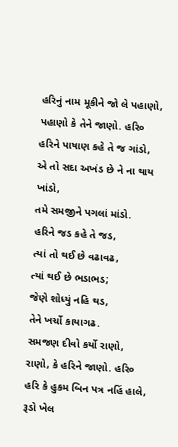હરિનું નામ મૂકીને જો લે પહાણો,
પહાણો કે તેને જાણો. હરિ૦
હરિને પાષાણ કહે તે જ ગાંડો,
એ તો સદા અખંડ છે ને ના થાય ખાંડો,
તમે સમજીને પગલાં માંડો.
હરિને જડ કહે તે જડ,
ત્યાં તો થઈ છે વઢાવઢ,
ત્યાં થઈ છે ભડાભડ;
જેણે શોધ્યું નહિ થડ,
તેને ખર્ચો કાયાગઢ.
સમજણ દીવો કર્યો રાણો,
રાણો, કે હરિને જાણો. હરિ૦
હરિ કે હુકમ બિન પત્ર નહિં હાલે,
રૂડો ખેલ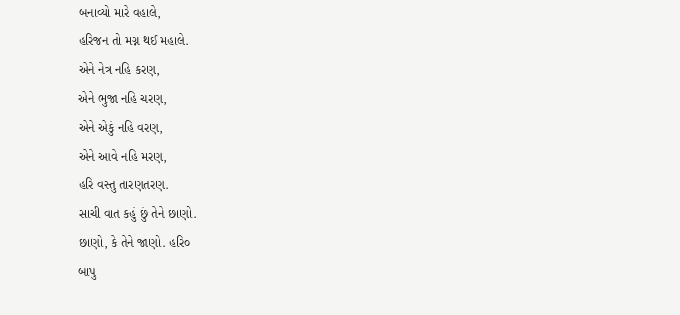બનાવ્યો મારે વહાલે,
હરિજન તો મગ્ન થઈ મહાલે.
એને નેત્ર નહિ કરણ,
એને ભુજા નહિ ચરણ,
એને એકું નહિ વરણ,
એને આવે નહિ મરણ,
હરિ વસ્તુ તારણતરણ.
સાચી વાત કહું છું તેને છાણો.
છાણો, કે તેને જાણો. હરિ૦
બાપુ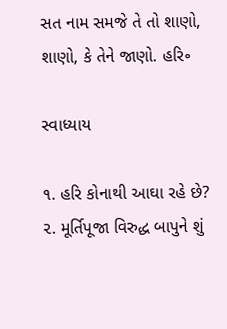સત નામ સમજે તે તો શાણો,
શાણો, કે તેને જાણો. હરિ૰

સ્વાધ્યાય

૧. હરિ કોનાથી આઘા રહે છે?
૨. મૂર્તિપૂજા વિરુદ્ધ બાપુને શું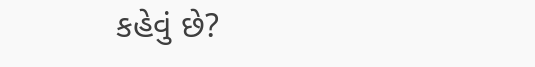કહેવું છે?